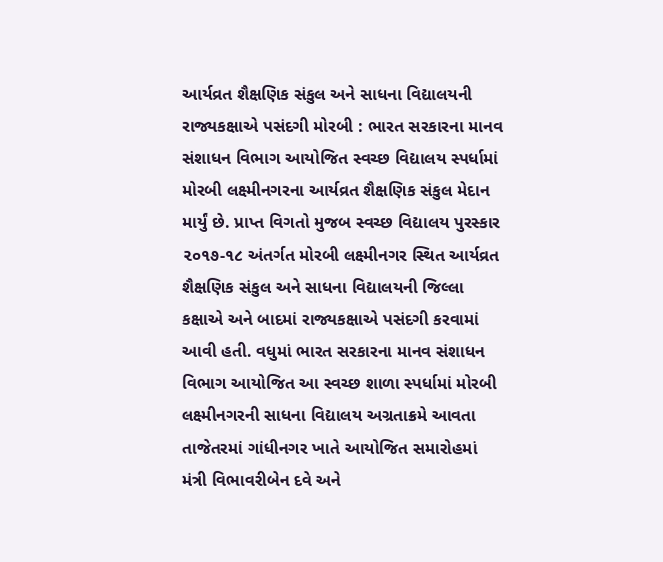આર્યવ્રત શૈક્ષણિક સંકુલ અને સાધના વિદ્યાલયની રાજ્યકક્ષાએ પસંદગી મોરબી : ભારત સરકારના માનવ સંશાધન વિભાગ આયોજિત સ્વચ્છ વિદ્યાલય સ્પર્ધામાં મોરબી લક્ષ્મીનગરના આર્યવ્રત શૈક્ષણિક સંકુલ મેદાન માર્યું છે. પ્રાપ્ત વિગતો મુજબ સ્વચ્છ વિદ્યાલય પુરસ્કાર ૨૦૧૭-૧૮ અંતર્ગત મોરબી લક્ષ્મીનગર સ્થિત આર્યવ્રત શૈક્ષણિક સંકુલ અને સાધના વિદ્યાલયની જિલ્લા કક્ષાએ અને બાદમાં રાજ્યકક્ષાએ પસંદગી કરવામાં આવી હતી. વધુમાં ભારત સરકારના માનવ સંશાધન વિભાગ આયોજિત આ સ્વચ્છ શાળા સ્પર્ધામાં મોરબી લક્ષ્મીનગરની સાધના વિદ્યાલય અગ્રતાક્રમે આવતા તાજેતરમાં ગાંધીનગર ખાતે આયોજિત સમારોહમાં મંત્રી વિભાવરીબેન દવે અને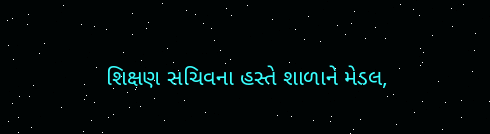શિક્ષણ સચિવના હસ્તે શાળાને મેડલ,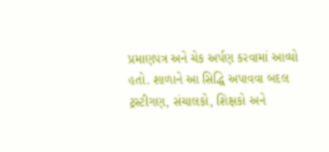પ્રમાણપત્ર અને ચેક અર્પણ કરવામાં આવ્યો હતો. શાળાને આ સિદ્ધિ અપાવવા બદલ ટ્રસ્ટીગણ, સંચાલકો, શિક્ષકો અને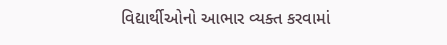વિદ્યાર્થીઓનો આભાર વ્યક્ત કરવામાં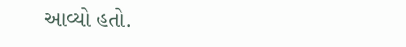આવ્યો હતો.